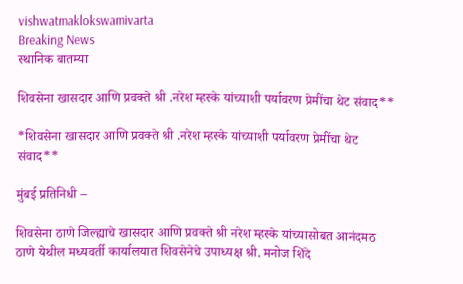vishwatmaklokswamivarta
Breaking News
स्थानिक बातम्या

शिवसेना खासदार आणि प्रवक्ते श्री .नरेश म्हस्के यांच्याशी पर्यावरण प्रेमींचा थेट संवाद**

*शिवसेना खासदार आणि प्रवक्ते श्री .नरेश म्हस्के यांच्याशी पर्यावरण प्रेमींचा थेट संवाद**

मुंबई प्रतिनिधी –

शिवसेना ठाणे जिल्ह्याचे खासदार आणि प्रवक्ते श्री नरेश म्हस्के यांच्यासोबत आनंदमठ ठाणे येथील मध्यवर्ती कार्यालयात शिवसेनेचे उपाध्यक्ष श्री. मनोज शिंदे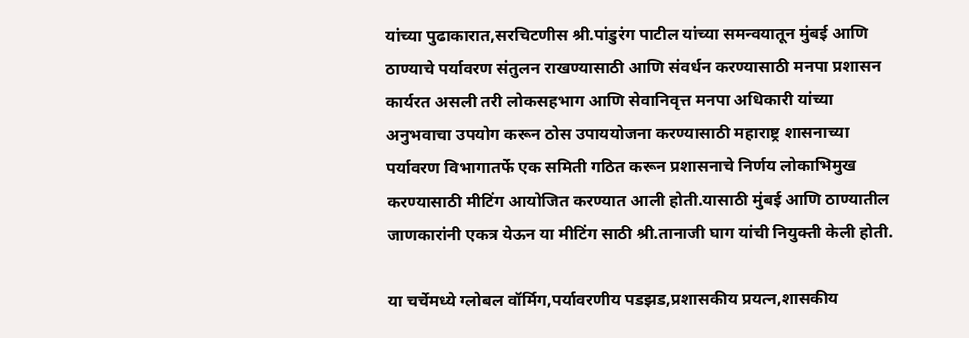यांच्या पुढाकारात,सरचिटणीस श्री.पांडुरंग पाटील यांच्या समन्वयातून मुंबई आणि ठाण्याचे पर्यावरण संतुलन राखण्यासाठी आणि संवर्धन करण्यासाठी मनपा प्रशासन कार्यरत असली तरी लोकसहभाग आणि सेवानिवृत्त मनपा अधिकारी यांच्या अनुभवाचा उपयोग करून ठोस उपाययोजना करण्यासाठी महाराष्ट्र शासनाच्या पर्यावरण विभागातर्फे एक समिती गठित करून प्रशासनाचे निर्णय लोकाभिमुख करण्यासाठी मीटिंग आयोजित करण्यात आली होती.यासाठी मुंबई आणि ठाण्यातील जाणकारांनी एकत्र येऊन या मीटिंग साठी श्री.तानाजी घाग यांची नियुक्ती केली होती.

या चर्चेमध्ये ग्लोबल वॉर्मिग,पर्यावरणीय पडझड,प्रशासकीय प्रयत्न,शासकीय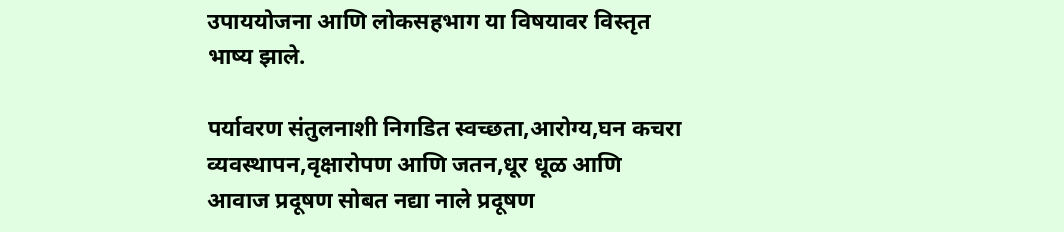उपाययोजना आणि लोकसहभाग या विषयावर विस्तृत भाष्य झाले.

पर्यावरण संतुलनाशी निगडित स्वच्छता,आरोग्य,घन कचरा व्यवस्थापन,वृक्षारोपण आणि जतन,धूर धूळ आणि आवाज प्रदूषण सोबत नद्या नाले प्रदूषण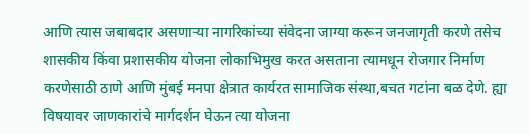आणि त्यास जबाबदार असणाऱ्या नागरिकांच्या संवेदना जाग्या करून जनजागृती करणे तसेच शासकीय किंवा प्रशासकीय योजना लोकाभिमुख करत असताना त्यामधून रोजगार निर्माण करणेसाठी ठाणे आणि मुंबई मनपा क्षेत्रात कार्यरत सामाजिक संस्था,बचत गटांना बळ देणे. ह्या विषयावर जाणकारांचे मार्गदर्शन घेऊन त्या योजना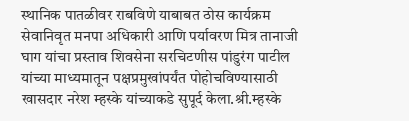स्थानिक पातळीवर राबविणे याबाबत ठोस कार्यक्रम सेवानिवृत मनपा अधिकारी आणि पर्यावरण मित्र तानाजी घाग यांचा प्रस्ताव शिवसेना सरचिटणीस पांडुरंग पाटील यांच्या माध्यमातून पक्षप्रमुखांपर्यंत पोहोचविण्यासाठी खासदार नरेश म्हस्के यांच्याकडे सुपूर्द केला.श्री.म्हस्के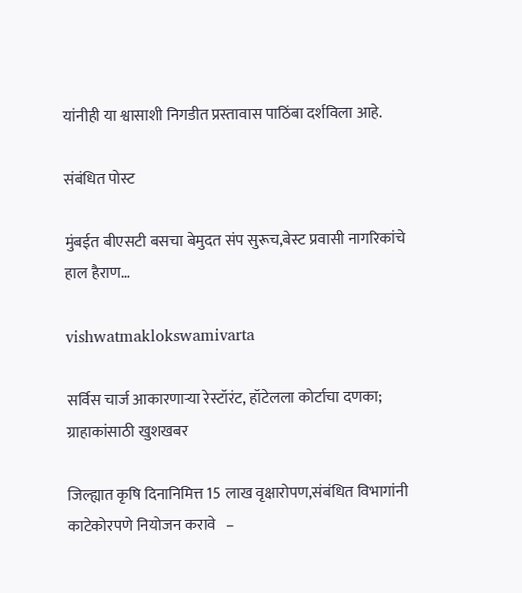यांनीही या श्वासाशी निगडीत प्रस्तावास पाठिंबा दर्शविला आहे.

संबंधित पोस्ट

मुंबईत बीएसटी बसचा बेमुदत संप सुरूच,बेस्ट प्रवासी नागरिकांचे हाल हैराण…

vishwatmaklokswamivarta

सर्विस चार्ज आकारणाऱ्या रेस्टॉरंट, हॉटेलला कोर्टाचा दणका; ग्राहाकांसाठी खुशखबर

जिल्ह्यात कृषि दिनानिमित्त 15 लाख वृक्षारोपण,संबंधित विभागांनी काटेकोरपणे नियोजन करावे   –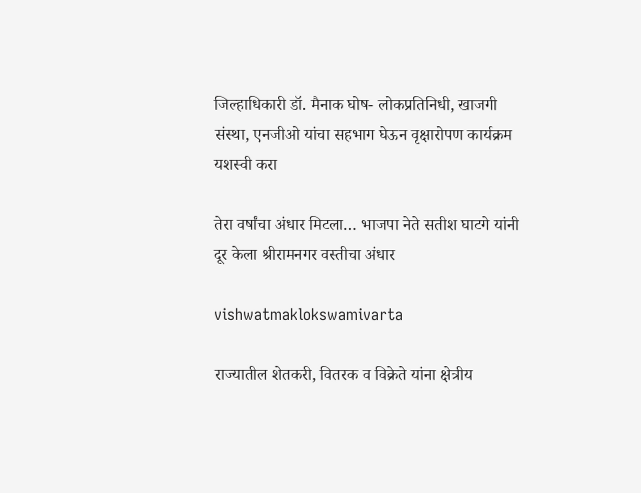जिल्हाधिकारी डॉ. मैनाक घोष- लोकप्रतिनिधी, खाजगी संस्था, एनजीओ यांचा सहभाग घेऊन वृक्षारोपण कार्यक्रम यशस्वी करा

तेरा वर्षांचा अंधार मिटला… भाजपा नेते सतीश घाटगे यांनी दूर केला श्रीरामनगर वस्तीचा अंधार

vishwatmaklokswamivarta

राज्यातील शेतकरी, वितरक व विक्रेते यांना क्षेत्रीय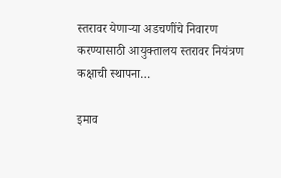स्तरावर येणाऱ्या अडचणींचे निवारण करण्यासाठी आयुक्तालय स्तरावर नियंत्रण कक्षाची स्थापना…

इमाव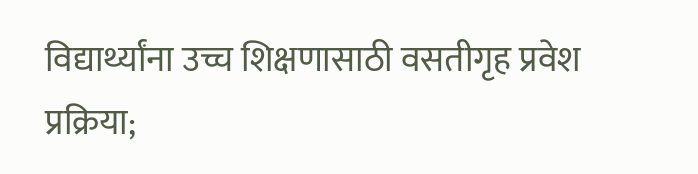विद्यार्थ्यांना उच्च शिक्षणासाठी वसतीगृह प्रवेश प्रक्रिया;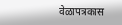वेळापत्रकास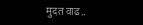मुदत वाढ..